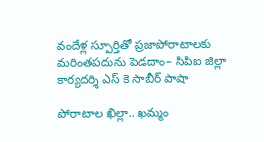వందేళ్ల స్పూర్తితో ప్రజాపోరాటాలకు మరింతపదును పెడదాం– సిపిఐ జిల్లా కార్యదర్శి ఎస్ కె సాబీర్ పాషా

పోరాటాల ఖిల్లా.. ఖమ్మం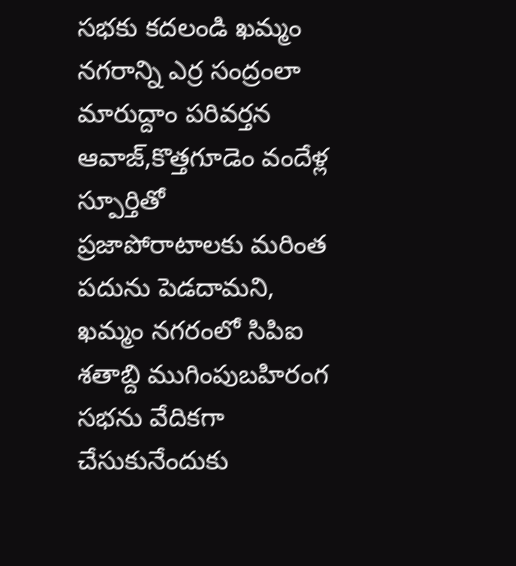సభకు కదలండి ఖమ్మం నగరాన్ని ఎర్ర సంద్రంలా మారుద్దాం పరివర్తన ఆవాజ్,కొత్తగూడెం వందేళ్ల స్పూర్తితో ప్రజాపోరాటాలకు మరింత పదును పెడదామని, ఖమ్మం నగరంలో సిపిఐ శతాబ్ది ముగింపుబహిరంగ సభను వేదికగా చేసుకునేందుకు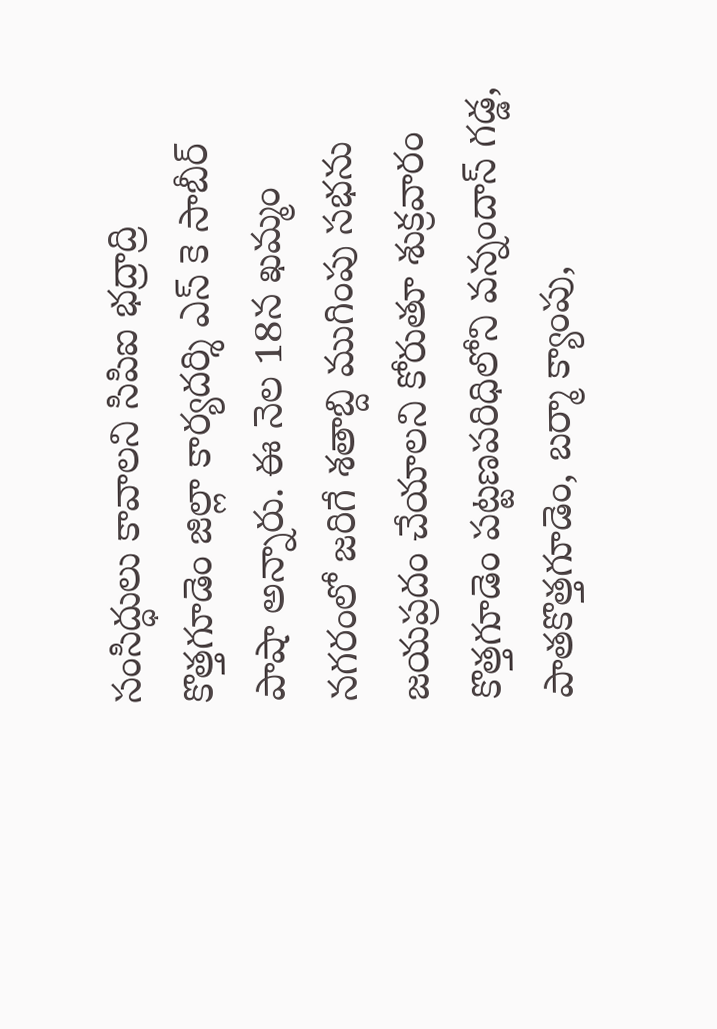సంసిద్ధులు కావాలని సిపిఐ భద్రాద్రి కొత్తగూడెం జిల్లా కార్యదర్శి ఎస్ కె సాబీర్ పాషా అన్నారు. ఈ నెల 18న ఖమ్మం నగరంలో జరిగే శతాబ్ది ముగింపు సభను జయప్రదం చేయాలని కోరుతూ శుక్రవారం కొత్తగూడెం పట్టణపరిధిలోని వన్నందాస్ గడ్డ, పాతకొత్తగూడెం, బర్మా క్యాంపు,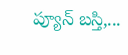ప్యూన్ బస్తి,...